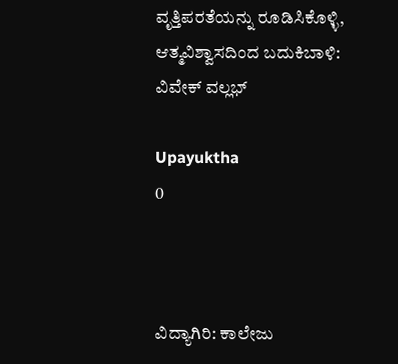ವೃತ್ತಿಪರತೆಯನ್ನು ರೂಡಿಸಿಕೊಳ್ಳಿ, ಆತ್ಮವಿಶ್ವಾಸದಿಂದ ಬದುಕಿಬಾಳಿ: ವಿವೇಕ್ ವಲ್ಲಭ್

Upayuktha
0



ವಿದ್ಯಾಗಿರಿ: ಕಾಲೇಜು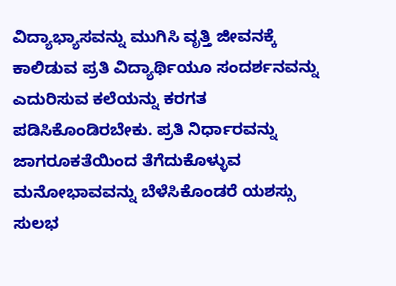ವಿದ್ಯಾಭ್ಯಾಸವನ್ನು ಮುಗಿಸಿ ವೃತ್ತಿ ಜೀವನಕ್ಕೆ ಕಾಲಿಡುವ ಪ್ರತಿ ವಿದ್ಯಾರ್ಥಿಯೂ ಸಂದರ್ಶನವನ್ನು ಎದುರಿಸುವ ಕಲೆಯನ್ನು ಕರಗತ ಪಡಿಸಿಕೊಂಡಿರಬೇಕು. ಪ್ರತಿ ನಿರ್ಧಾರವನ್ನು ಜಾಗರೂಕತೆಯಿಂದ ತೆಗೆದುಕೊಳ್ಳುವ ಮನೋಭಾವವನ್ನು ಬೆಳೆಸಿಕೊಂಡರೆ ಯಶಸ್ಸು ಸುಲಭ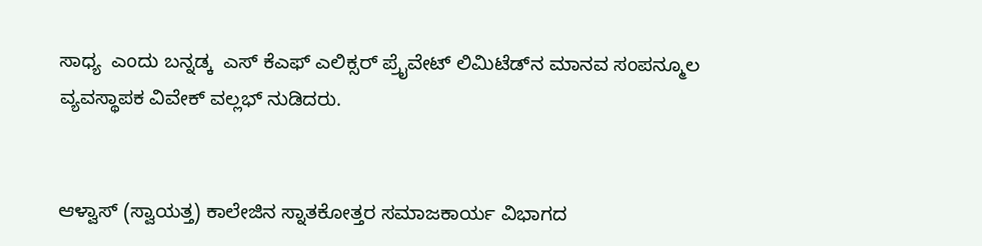ಸಾಧ್ಯ  ಎಂದು ಬನ್ನಡ್ಕ  ಎಸ್ ಕೆಎಫ್ ಎಲಿಕ್ಸರ್ ಪ್ರೈವೇಟ್ ಲಿಮಿಟೆಡ್‌ನ ಮಾನವ ಸಂಪನ್ಮೂಲ ವ್ಯವಸ್ಥಾಪಕ ವಿವೇಕ್ ವಲ್ಲಭ್ ನುಡಿದರು.


ಆಳ್ವಾಸ್ (ಸ್ವಾಯತ್ತ) ಕಾಲೇಜಿನ ಸ್ನಾತಕೋತ್ತರ ಸಮಾಜಕಾರ್ಯ ವಿಭಾಗದ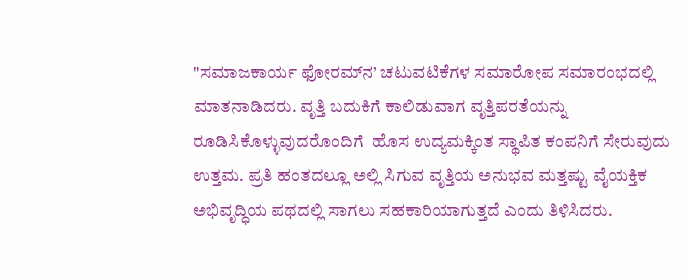"ಸಮಾಜಕಾರ್ಯ ಫೋರಮ್‌ನ’ ಚಟುವಟಿಕೆಗಳ ಸಮಾರೋಪ ಸಮಾರಂಭದಲ್ಲಿ ಮಾತನಾಡಿದರು. ವೃತ್ತಿ ಬದುಕಿಗೆ ಕಾಲಿಡುವಾಗ ವೃತ್ತಿಪರತೆಯನ್ನು ರೂಡಿಸಿಕೊಳ್ಳುವುದರೊಂದಿಗೆ  ಹೊಸ ಉದ್ಯಮಕ್ಕಿಂತ ಸ್ಥಾಪಿತ ಕಂಪನಿಗೆ ಸೇರುವುದು ಉತ್ತಮ. ಪ್ರತಿ ಹಂತದಲ್ಲೂ ಅಲ್ಲಿ ಸಿಗುವ ವೃತ್ತಿಯ ಅನುಭವ ಮತ್ತಷ್ಟು ವೈಯಕ್ತಿಕ ಅಭಿವೃದ್ಧಿಯ ಪಥದಲ್ಲಿ ಸಾಗಲು ಸಹಕಾರಿಯಾಗುತ್ತದೆ ಎಂದು ತಿಳಿಸಿದರು.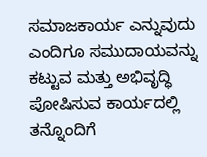ಸಮಾಜಕಾರ್ಯ ಎನ್ನುವುದು ಎಂದಿಗೂ ಸಮುದಾಯವನ್ನು ಕಟ್ಟುವ ಮತ್ತು ಅಭಿವೃದ್ಧಿ ಪೋಷಿಸುವ ಕಾರ್ಯದಲ್ಲಿ ತನ್ನೊಂದಿಗೆ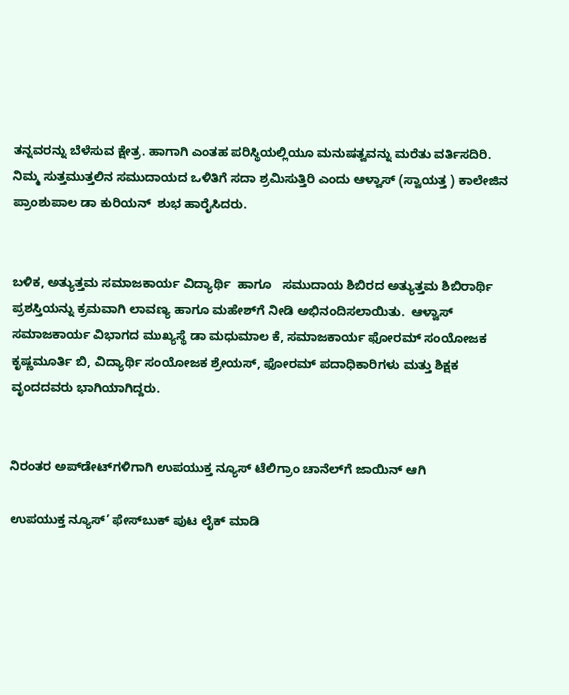ತನ್ನವರನ್ನು ಬೆಳೆಸುವ ಕ್ಷೇತ್ರ. ಹಾಗಾಗಿ ಎಂತಹ ಪರಿಸ್ಥಿಯಲ್ಲಿಯೂ ಮನುಷತ್ವವನ್ನು ಮರೆತು ವರ್ತಿಸದಿರಿ.  ನಿಮ್ಮ ಸುತ್ತಮುತ್ತಲಿನ ಸಮುದಾಯದ ಒಳಿತಿಗೆ ಸದಾ ಶ್ರಮಿಸುತ್ತಿರಿ ಎಂದು ಆಳ್ವಾಸ್ (ಸ್ವಾಯತ್ತ ) ಕಾಲೇಜಿನ ಪ್ರಾಂಶುಪಾಲ ಡಾ ಕುರಿಯನ್  ಶುಭ ಹಾರೈಸಿದರು.


ಬಳಿಕ, ಅತ್ಯುತ್ತಮ ಸಮಾಜಕಾರ್ಯ ವಿದ್ಯಾರ್ಥಿ  ಹಾಗೂ   ಸಮುದಾಯ ಶಿಬಿರದ ಅತ್ಯುತ್ತಮ ಶಿಬಿರಾರ್ಥಿ ಪ್ರಶಸ್ತಿಯನ್ನು ಕ್ರಮವಾಗಿ ಲಾವಣ್ಯ ಹಾಗೂ ಮಹೇಶ್‌ಗೆ ನೀಡಿ ಅಭಿನಂದಿಸಲಾಯಿತು.  ಆಳ್ವಾಸ್ ಸಮಾಜಕಾರ್ಯ ವಿಭಾಗದ ಮುಖ್ಯಸ್ಥೆ ಡಾ ಮಧುಮಾಲ ಕೆ, ಸಮಾಜಕಾರ್ಯ ಫೋರಮ್ ಸಂಯೋಜಕ ಕೃಷ್ಣಮೂರ್ತಿ ಬಿ, ವಿದ್ಯಾರ್ಥಿ ಸಂಯೋಜಕ ಶ್ರೇಯಸ್, ಫೋರಮ್ ಪದಾಧಿಕಾರಿಗಳು ಮತ್ತು ಶಿಕ್ಷಕ ವೃಂದದವರು ಭಾಗಿಯಾಗಿದ್ದರು.


ನಿರಂತರ ಅಪ್‌ಡೇಟ್‌ಗಳಿಗಾಗಿ ಉಪಯುಕ್ತ ನ್ಯೂಸ್‌ ಟೆಲಿಗ್ರಾಂ ಚಾನೆಲ್‌ಗೆ ಜಾಯಿನ್‌ ಆಗಿ

ಉಪಯುಕ್ತ ನ್ಯೂಸ್‌’ ಫೇಸ್‌ಬುಕ್ ಪುಟ ಲೈಕ್ ಮಾಡಿ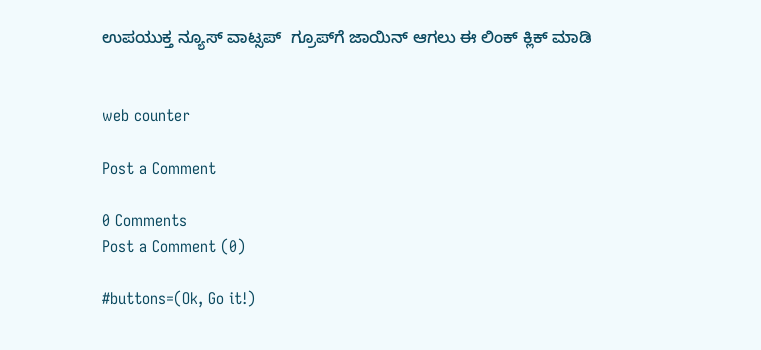ಉಪಯುಕ್ತ ನ್ಯೂಸ್‌ ವಾಟ್ಸಪ್‌  ಗ್ರೂಪ್‌ಗೆ ಜಾಯಿನ್ ಆಗಲು ಈ ಲಿಂಕ್ ಕ್ಲಿಕ್ ಮಾಡಿ


web counter

Post a Comment

0 Comments
Post a Comment (0)

#buttons=(Ok, Go it!)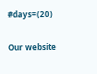#days=(20)

Our website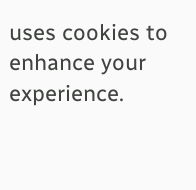uses cookies to enhance your experience.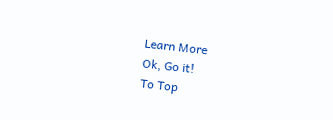Learn More
Ok, Go it!
To Top